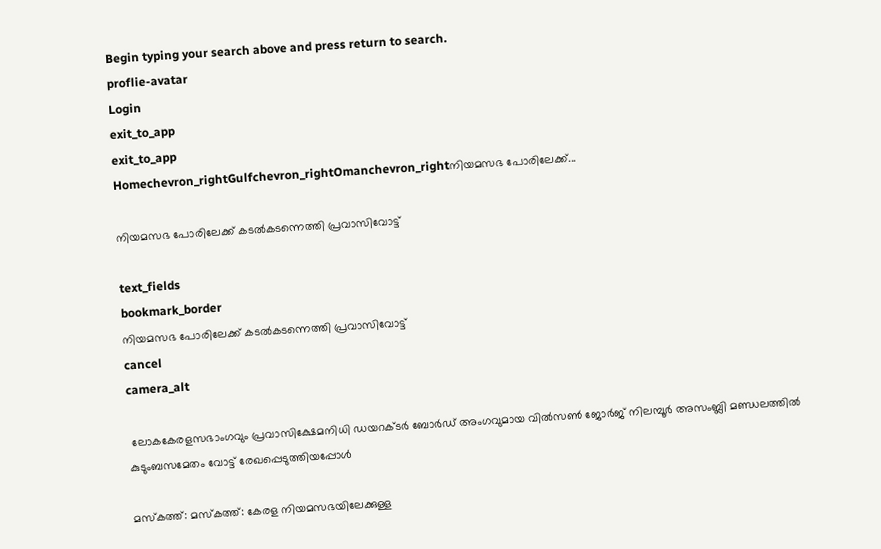Begin typing your search above and press return to search.
proflie-avatar
Login
exit_to_app
exit_to_app
Homechevron_rightGulfchevron_rightOmanchevron_rightനിയമസഭ പോരിലേക്ക്...

നിയമസഭ പോരിലേക്ക് കടൽകടന്നെത്തി പ്രവാസിവോട്ട്

text_fields
bookmark_border
നിയമസഭ പോരിലേക്ക് കടൽകടന്നെത്തി പ്രവാസിവോട്ട്
cancel
camera_alt

 ലോകകേരളസഭാംഗവും പ്രവാസിക്ഷേമനിധി ഡയറക്ടർ ബോർഡ് അംഗവുമായ വിൽസൺ ജോർജ് നിലമ്പൂർ അസംബ്ലി മണ്ഡലത്തിൽ കുടുംബസമേതം വോട്ട് രേഖപ്പെടുത്തിയപ്പോൾ

മസ്കത്ത്: മസ്കത്ത്: കേരള നിയമസഭയിലേക്കുള്ള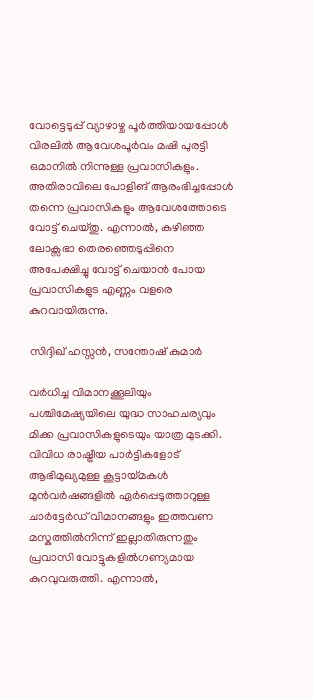വോട്ടെടുപ്പ് വ്യാഴാഴ്ച പൂർത്തിയായപ്പോൾ വിരലിൽ ആവേശപൂർവം മഷി പുരട്ടി ഒമാനിൽ നിന്നുള്ള പ്രവാസികളും. അതിരാവിലെ പോളിങ് ആരംഭിച്ചപ്പോൾ തന്നെ പ്രവാസികളും ആവേശത്തോടെ വോട്ട് ചെയ്തു. എന്നാൽ, കഴിഞ്ഞ ലോക്സഭാ തെരഞ്ഞെടുപ്പിനെ അപേക്ഷിച്ചു വോട്ട് ചെയാൻ പോയ പ്രവാസികളുട എണ്ണം വളരെ കുറവായിരുന്നു.

സിദ്ദിഖ് ഹസ്സൻ, സന്തോഷ് കുമാർ

വർധിച്ച വിമാനക്കൂലിയും പശ്ചിമേഷ്യയിലെ യുദ്ധ സാഹചര്യവും മിക്ക പ്രവാസികളുടെയും യാത്ര മുടക്കി. വിവിധ രാഷ്ട്രീയ പാർട്ടികളോട് ആഭിമുഖ്യമുള്ള കൂട്ടായ്‌മകൾ മുൻവർഷങ്ങളിൽ ഏർപ്പെടുത്താറുള്ള ചാർട്ടേർഡ് വിമാനങ്ങളും ഇത്തവണ മസ്കത്തിൽനിന്ന് ഇല്ലാതിരുന്നതും പ്രവാസി വോട്ടുകളിൽഗണ്യമായ കുറവുവരുത്തി. എന്നാൽ,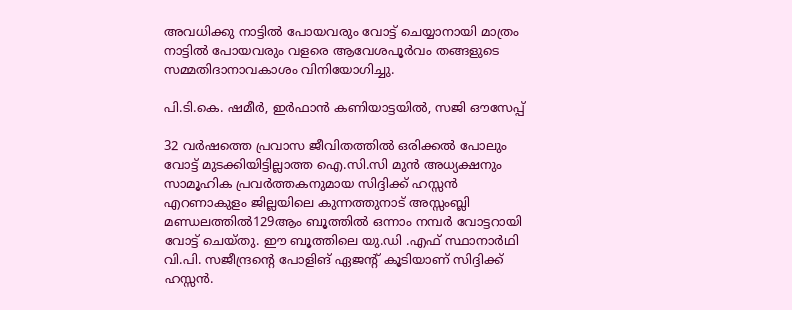അവധിക്കു നാട്ടിൽ പോയവരും വോട്ട് ചെയ്യാനായി മാത്രം നാട്ടിൽ പോയവരും വളരെ ആവേശപൂർവം തങ്ങളുടെ സമ്മതിദാനാവകാശം വിനിയോഗിച്ചു.

പി.ടി.കെ. ഷമീർ, ഇർഫാൻ കണിയാട്ടയിൽ, സജി ഔസേപ്പ്

32 വർഷത്തെ പ്രവാസ ജീവിതത്തിൽ ഒരിക്കൽ പോലും വോട്ട് മുടക്കിയിട്ടില്ലാത്ത ഐ.സി.സി മുൻ അധ്യക്ഷനും സാമൂഹിക പ്രവർത്തകനുമായ സിദ്ദിക്ക് ഹസ്സൻ എറണാകുളം ജില്ലയിലെ കുന്നത്തുനാട് അസ്സംബ്ലി മണ്ഡലത്തിൽ129ആം ബൂത്തിൽ ഒന്നാം നമ്പർ വോട്ടറായി വോട്ട് ചെയ്തു. ഈ ബൂത്തിലെ യു.ഡി .എഫ് സ്ഥാനാർഥി വി.പി. സജീന്ദ്രന്റെ പോളിങ് ഏജന്റ് കൂടിയാണ് സിദ്ദിക്ക് ഹസ്സൻ.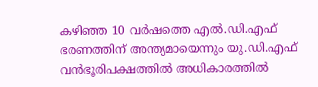കഴിഞ്ഞ 10 വർഷത്തെ എൽ.ഡി.എഫ് ഭരണത്തിന് അന്ത്യമായെന്നും യു.ഡി.എഫ് വൻഭൂരിപക്ഷത്തിൽ അധികാരത്തിൽ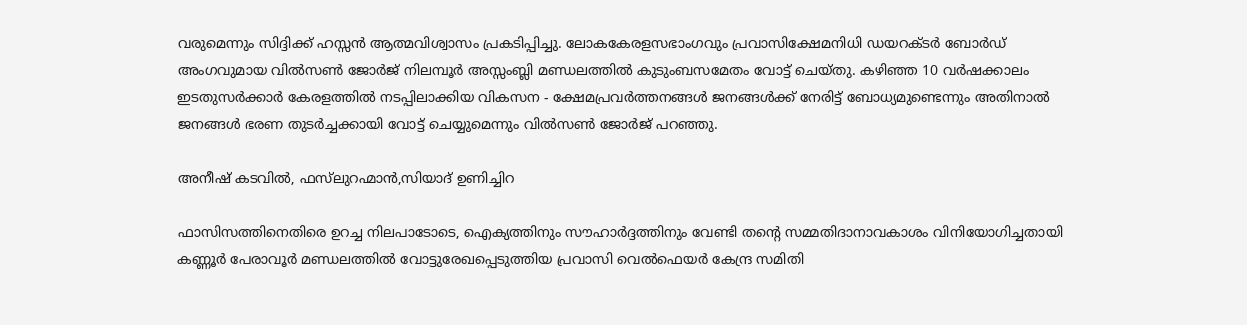വരുമെന്നും സിദ്ദിക്ക് ഹസ്സൻ ആത്മവിശ്വാസം പ്രകടിപ്പിച്ചു. ലോകകേരളസഭാംഗവും പ്രവാസിക്ഷേമനിധി ഡയറക്ടർ ബോർഡ് അംഗവുമായ വിൽസൺ ജോർജ് നിലമ്പൂർ അസ്സംബ്ലി മണ്ഡലത്തിൽ കുടുംബസമേതം വോട്ട് ചെയ്തു. കഴിഞ്ഞ 10 വർഷക്കാലം ഇടതുസർക്കാർ കേരളത്തിൽ നടപ്പിലാക്കിയ വികസന - ക്ഷേമപ്രവർത്തനങ്ങൾ ജനങ്ങൾക്ക് നേരിട്ട് ബോധ്യമുണ്ടെന്നും അതിനാൽ ജനങ്ങൾ ഭരണ തുടർച്ചക്കായി വോട്ട് ചെയ്യുമെന്നും വിൽസൺ ജോർജ് പറഞ്ഞു.

അനീഷ് കടവിൽ, ഫസ്‍ലുറഹ്മാൻ,സിയാദ് ഉണിച്ചിറ

ഫാസിസത്തിനെതിരെ ഉറച്ച നിലപാടോടെ, ഐക്യത്തിനും സൗഹാർദ്ദത്തിനും വേണ്ടി തന്റെ സമ്മതിദാനാവകാശം വിനിയോഗിച്ചതായി കണ്ണൂർ പേരാവൂർ മണ്ഡലത്തിൽ വോട്ടുരേഖപ്പെടുത്തിയ പ്രവാസി വെൽഫെയർ കേന്ദ്ര സമിതി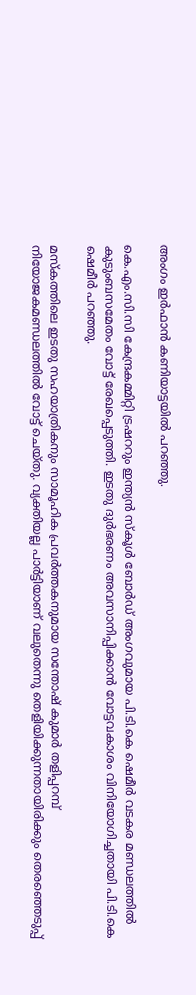അംഗം ഇർഫാൻ കണിയാട്ടയിൽ പറഞ്ഞു.

കെ.എം.സി.സി കേന്ദ്രകമ്മിറ്റി ട്രഷററും ഇന്ത്യൻ സ്കൂൾ ബോർഡ് അംഗവുമായ പി.ടി.കെ ഷെമീർ വടകര മണ്ഡലത്തിൽ കുടുംബസമേതം വോട്ട് രേഖപ്പെടുത്തി. ഇടതു ദുർഭരണം അവസാനിപ്പിക്കാൻ വോട്ടവകാശം വിനിയോഗിച്ചതായി പി.ടി.കെ ഷെമീർ പറഞ്ഞു.

മസ്‌കത്തിലെ ഇടതു സഹയാത്രികനും സാമൂഹിക പ്രവർത്തകനുമായ സന്തോഷ് കുമാർ തളിപ്പറമ്പ് നിയോജകമണ്ഡലത്തിൽ വോട്ട് ചെയ്തു. വ്യക്തിയല്ല പാർട്ടിയാണ് വലുതെന്നു തെളിയിക്കുന്നതായിരിക്കും തെരഞ്ഞെടുപ്പ്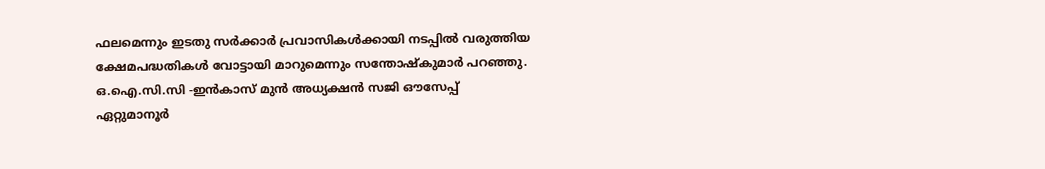ഫലമെന്നും ഇടതു സർക്കാർ പ്രവാസികൾക്കായി നടപ്പിൽ വരുത്തിയ ക്ഷേമപദ്ധതികൾ വോട്ടായി മാറുമെന്നും സന്തോഷ്‌കുമാർ പറഞ്ഞു. ഒ.ഐ.സി.സി -ഇൻകാസ് മുൻ അധ്യക്ഷൻ സജി ഔസേപ്പ് ഏറ്റുമാനൂർ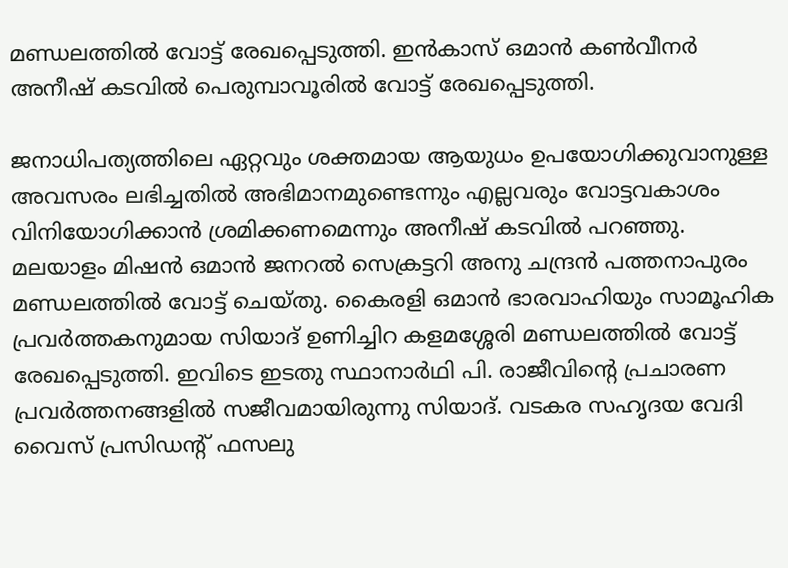മണ്ഡലത്തിൽ വോട്ട് രേഖപ്പെടുത്തി. ഇൻകാസ് ഒമാൻ കൺവീനർ അനീഷ് കടവിൽ പെരുമ്പാവൂരിൽ വോട്ട് രേഖപ്പെടുത്തി.

ജനാധിപത്യത്തിലെ ഏറ്റവും ശക്തമായ ആയുധം ഉപയോഗിക്കുവാനുള്ള അവസരം ലഭിച്ചതിൽ അഭിമാനമുണ്ടെന്നും എല്ലവരും വോട്ടവകാശം വിനിയോഗിക്കാൻ ശ്രമിക്കണമെന്നും അനീഷ് കടവിൽ പറഞ്ഞു. മലയാളം മിഷൻ ഒമാൻ ജനറൽ സെക്രട്ടറി അനു ചന്ദ്രൻ പത്തനാപുരം മണ്ഡലത്തിൽ വോട്ട് ചെയ്തു. കൈരളി ഒമാൻ ഭാരവാഹിയും സാമൂഹിക പ്രവർത്തകനുമായ സിയാദ് ഉണിച്ചിറ കളമശ്ശേരി മണ്ഡലത്തിൽ വോട്ട് രേഖപ്പെടുത്തി. ഇവിടെ ഇടതു സ്ഥാനാർഥി പി. രാജീവിന്റെ പ്രചാരണ പ്രവർത്തനങ്ങളിൽ സജീവമായിരുന്നു സിയാദ്. വടകര സഹൃദയ വേദി വൈസ് പ്രസിഡന്റ് ഫസലു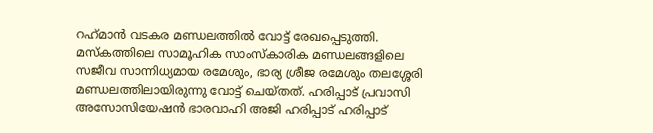റഹ്‌മാൻ വടകര മണ്ഡലത്തിൽ വോട്ട് രേഖപ്പെടുത്തി. മസ്‌കത്തിലെ സാമൂഹിക സാംസ്കാരിക മണ്ഡലങ്ങളിലെ സജീവ സാന്നിധ്യമായ രമേശും, ഭാര്യ ശ്രീജ രമേശും തലശ്ശേരി മണ്ഡലത്തിലായിരുന്നു വോട്ട് ചെയ്തത്. ഹരിപ്പാട് പ്രവാസി അസോസിയേഷൻ ഭാരവാഹി അജി ഹരിപ്പാട് ഹരിപ്പാട്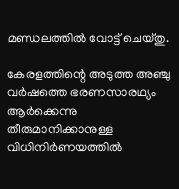മണ്ഡലത്തിൽ വോട്ട് ചെയ്തു.

കേരളത്തിന്റെ അടുത്ത അഞ്ചു വർഷത്തെ ഭരണസാരഥ്യം ആർക്കെന്നു തീരുമാനിക്കാനുള്ള വിധിനിർണയത്തിൽ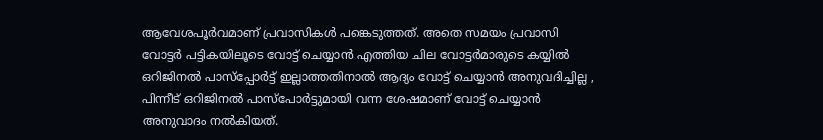ആവേശപൂർവമാണ് പ്രവാസികൾ പങ്കെടുത്തത്. അതെ സമയം പ്രവാസി വോട്ടർ പട്ടികയിലൂടെ വോട്ട് ചെയ്യാൻ എത്തിയ ചില വോട്ടർമാരുടെ കയ്യിൽ ഒറിജിനൽ പാസ്പ്പോർട്ട് ഇല്ലാത്തതിനാൽ ആദ്യം വോട്ട് ചെയ്യാൻ അനുവദിച്ചില്ല , പിന്നീട് ഒറിജിനൽ പാസ്പോർട്ടുമായി വന്ന ശേഷമാണ് വോട്ട് ചെയ്യാൻ അനുവാദം നൽകിയത്.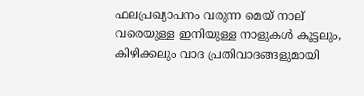ഫലപ്രഖ്യാപനം വരുന്ന മെയ് നാല് വരെയുള്ള ഇനിയുള്ള നാളുകൾ കൂട്ടലും, കിഴിക്കലും വാദ പ്രതിവാദങ്ങളുമായി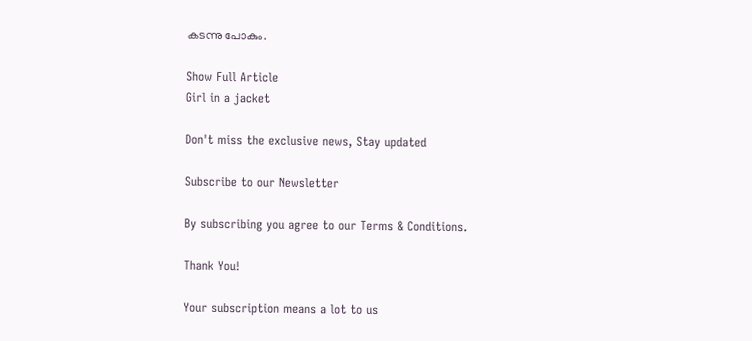കടന്നു പോകും.

Show Full Article
Girl in a jacket

Don't miss the exclusive news, Stay updated

Subscribe to our Newsletter

By subscribing you agree to our Terms & Conditions.

Thank You!

Your subscription means a lot to us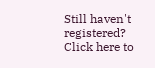Still haven't registered? Click here to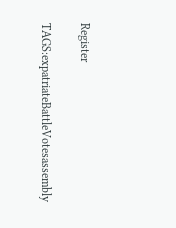Register

TAGS:expatriateBattleVotesassembly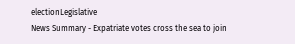electionLegislative
News Summary - Expatriate votes cross the sea to join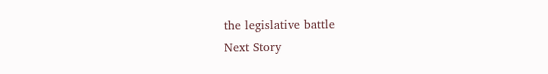the legislative battle
Next Story